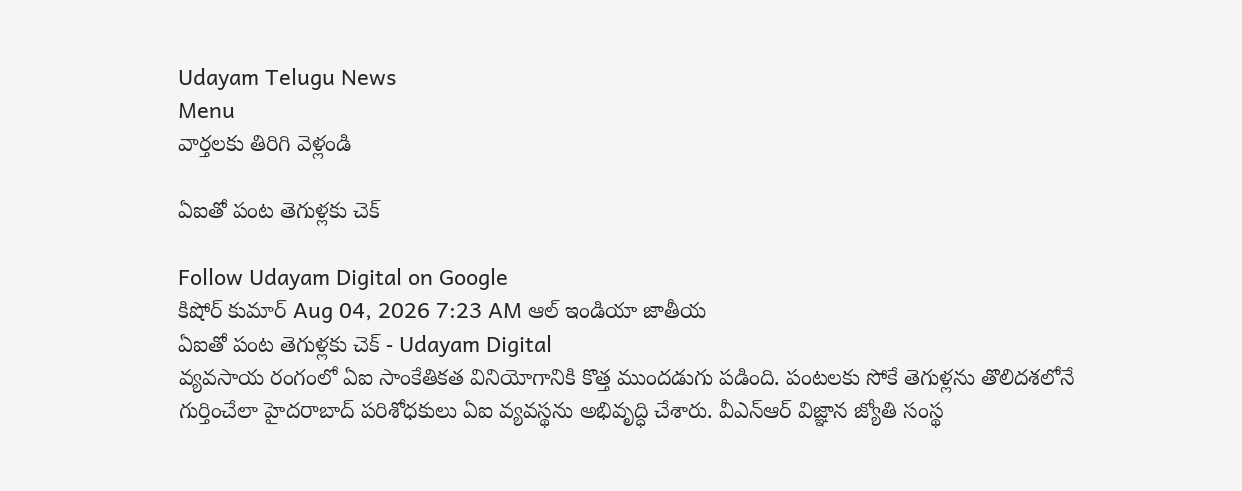Udayam Telugu News
Menu
వార్తలకు తిరిగి వెళ్లండి

ఏఐతో పంట తెగుళ్లకు చెక్‌

Follow Udayam Digital on Google
కిషోర్ కుమార్ Aug 04, 2026 7:23 AM ఆల్ ఇండియా జాతీయ
ఏఐతో పంట తెగుళ్లకు చెక్‌ - Udayam Digital
వ్యవసాయ రంగంలో ఏఐ సాంకేతికత వినియోగానికి కొత్త ముందడుగు పడింది. పంటలకు సోకే తెగుళ్లను తొలిదశలోనే గుర్తించేలా హైదరాబాద్‌ పరిశోధకులు ఏఐ వ్యవస్థను అభివృద్ధి చేశారు. వీఎన్‌ఆర్‌ విజ్ఞాన జ్యోతి సంస్థ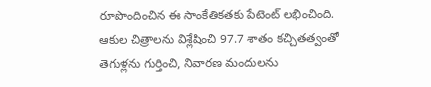రూపొందించిన ఈ సాంకేతికతకు పేటెంట్‌ లభించింది. ఆకుల చిత్రాలను విశ్లేషించి 97.7 శాతం కచ్చితత్వంతో తెగుళ్లను గుర్తించి, నివారణ మందులను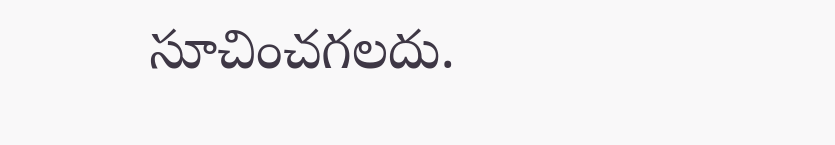సూచించగలదు.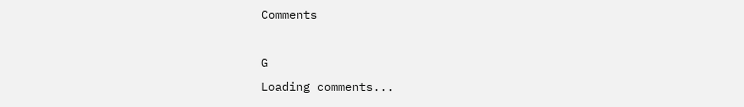Comments

G
Loading comments...